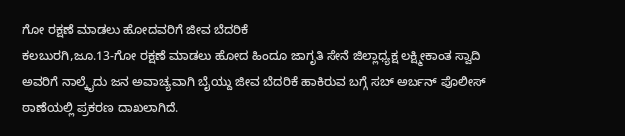ಗೋ ರಕ್ಷಣೆ ಮಾಡಲು ಹೋದವರಿಗೆ ಜೀವ ಬೆದರಿಕೆ
ಕಲಬುರಗಿ,ಜೂ.13-ಗೋ ರಕ್ಷಣೆ ಮಾಡಲು ಹೋದ ಹಿಂದೂ ಜಾಗೃತಿ ಸೇನೆ ಜಿಲ್ಲಾಧ್ಯಕ್ಷ ಲಕ್ಷ್ಮೀಕಾಂತ ಸ್ವಾದಿ ಅವರಿಗೆ ನಾಲ್ಕೈದು ಜನ ಅವಾಚ್ಯವಾಗಿ ಬೈಯ್ದು ಜೀವ ಬೆದರಿಕೆ ಹಾಕಿರುವ ಬಗ್ಗೆ ಸಬ್ ಅರ್ಬನ್ ಪೊಲೀಸ್ ಠಾಣೆಯಲ್ಲಿ ಪ್ರಕರಣ ದಾಖಲಾಗಿದೆ.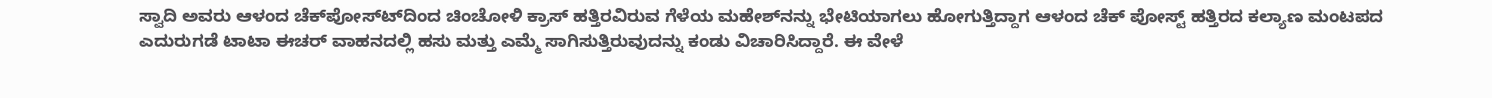ಸ್ವಾದಿ ಅವರು ಆಳಂದ ಚೆಕ್‍ಪೋಸ್ಟ್‍ದಿಂದ ಚಿಂಚೋಳಿ ಕ್ರಾಸ್ ಹತ್ತಿರವಿರುವ ಗೆಳೆಯ ಮಹೇಶ್‍ನನ್ನು ಭೇಟಿಯಾಗಲು ಹೋಗುತ್ತಿದ್ದಾಗ ಆಳಂದ ಚೆಕ್ ಪೋಸ್ಟ್ ಹತ್ತಿರದ ಕಲ್ಯಾಣ ಮಂಟಪದ ಎದುರುಗಡೆ ಟಾಟಾ ಈಚರ್ ವಾಹನದಲ್ಲಿ ಹಸು ಮತ್ತು ಎಮ್ಮೆ ಸಾಗಿಸುತ್ತಿರುವುದನ್ನು ಕಂಡು ವಿಚಾರಿಸಿದ್ದಾರೆ. ಈ ವೇಳೆ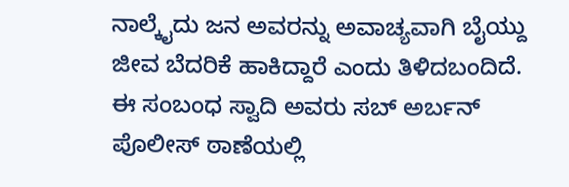ನಾಲ್ಕೈದು ಜನ ಅವರನ್ನು ಅವಾಚ್ಯವಾಗಿ ಬೈಯ್ದು ಜೀವ ಬೆದರಿಕೆ ಹಾಕಿದ್ದಾರೆ ಎಂದು ತಿಳಿದಬಂದಿದೆ.
ಈ ಸಂಬಂಧ ಸ್ವಾದಿ ಅವರು ಸಬ್ ಅರ್ಬನ್ ಪೊಲೀಸ್ ಠಾಣೆಯಲ್ಲಿ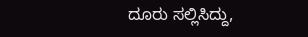ದೂರು ಸಲ್ಲಿಸಿದ್ದು,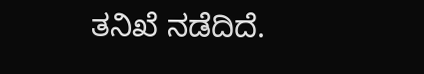ತನಿಖೆ ನಡೆದಿದೆ.